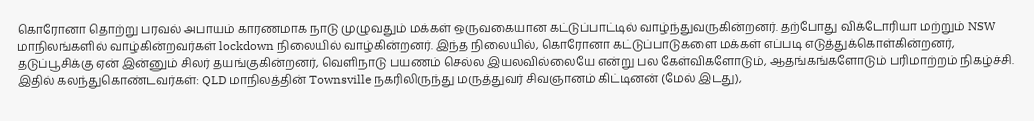கொரோனா தொற்று பரவல் அபாயம் காரணமாக நாடு முழுவதும் மக்கள் ஒருவகையான கட்டுப்பாட்டில் வாழ்ந்துவருகின்றனர். தற்போது விக்டோரியா மற்றும் NSW மாநிலங்களில் வாழ்கின்றவர்கள் lockdown நிலையில் வாழ்கின்றனர். இந்த நிலையில், கொரோனா கட்டுப்பாடுகளை மக்கள் எப்படி எடுத்துக்கொள்கின்றனர், தடுப்பூசிக்கு ஏன் இன்னும் சிலர் தயங்குகின்றனர், வெளிநாடு பயணம் செல்ல இயலவில்லையே என்று பல கேள்விகளோடும், ஆதங்கங்களோடும் பரிமாற்றம் நிகழ்ச்சி.
இதில் கலந்துகொண்டவர்கள்: QLD மாநிலத்தின் Townsville நகரிலிருந்து மருத்துவர் சிவஞானம் கிட்டினன் (மேல் இடது),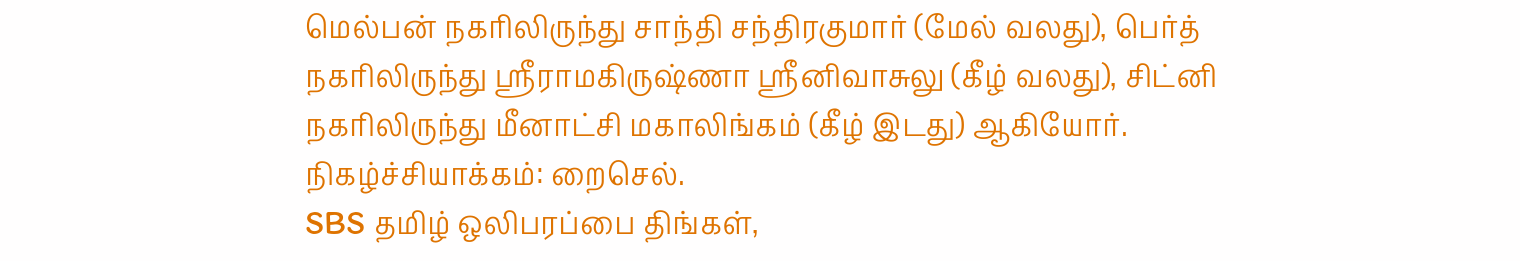மெல்பன் நகரிலிருந்து சாந்தி சந்திரகுமார் (மேல் வலது), பெர்த் நகரிலிருந்து ஸ்ரீராமகிருஷ்ணா ஸ்ரீனிவாசுலு (கீழ் வலது), சிட்னி நகரிலிருந்து மீனாட்சி மகாலிங்கம் (கீழ் இடது) ஆகியோர். நிகழ்ச்சியாக்கம்: றைசெல்.
SBS தமிழ் ஒலிபரப்பை திங்கள்,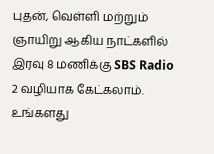புதன், வெள்ளி மற்றும் ஞாயிறு ஆகிய நாட்களில் இரவு 8 மணிக்கு SBS Radio 2 வழியாக கேட்கலாம். உங்களது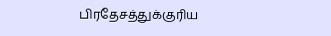பிரதேசத்துக்குரிய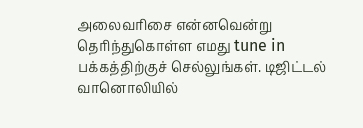அலைவரிசை என்னவென்று தெரிந்துகொள்ள எமது tune in பக்கத்திற்குச் செல்லுங்கள். டிஜிட்டல் வானொலியில்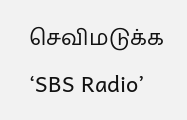செவிமடுக்க ‘SBS Radio’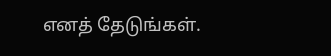எனத் தேடுங்கள்.